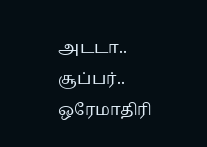அடடா.. சூப்பர்.. ஒரேமாதிரி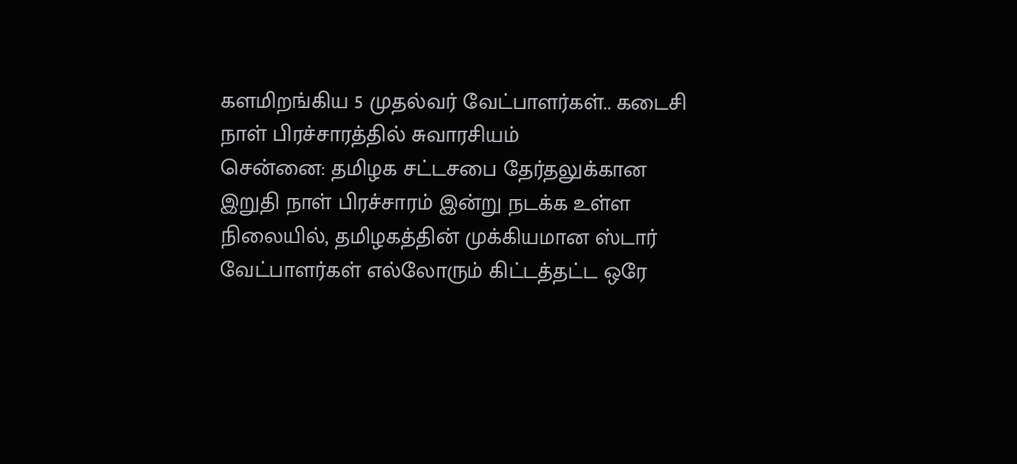களமிறங்கிய 5 முதல்வர் வேட்பாளர்கள்.. கடைசி நாள் பிரச்சாரத்தில் சுவாரசியம்
சென்னை: தமிழக சட்டசபை தேர்தலுக்கான இறுதி நாள் பிரச்சாரம் இன்று நடக்க உள்ள நிலையில், தமிழகத்தின் முக்கியமான ஸ்டார் வேட்பாளர்கள் எல்லோரும் கிட்டத்தட்ட ஒரே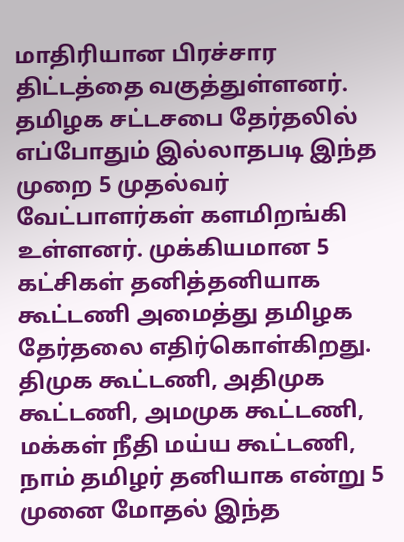மாதிரியான பிரச்சார திட்டத்தை வகுத்துள்ளனர்.
தமிழக சட்டசபை தேர்தலில் எப்போதும் இல்லாதபடி இந்த முறை 5 முதல்வர் வேட்பாளர்கள் களமிறங்கி உள்ளனர். முக்கியமான 5 கட்சிகள் தனித்தனியாக கூட்டணி அமைத்து தமிழக தேர்தலை எதிர்கொள்கிறது. திமுக கூட்டணி, அதிமுக கூட்டணி, அமமுக கூட்டணி, மக்கள் நீதி மய்ய கூட்டணி, நாம் தமிழர் தனியாக என்று 5 முனை மோதல் இந்த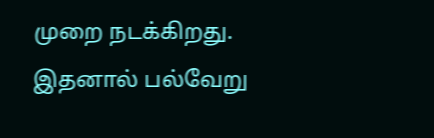முறை நடக்கிறது.
இதனால் பல்வேறு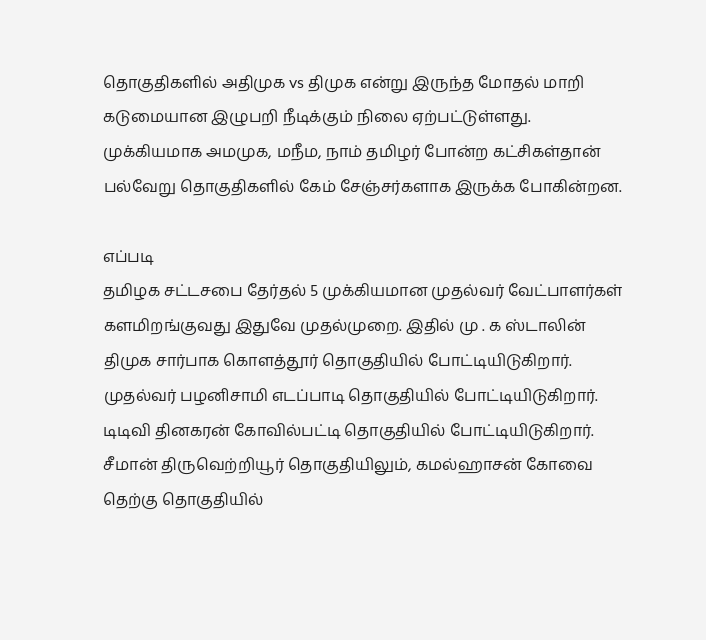தொகுதிகளில் அதிமுக vs திமுக என்று இருந்த மோதல் மாறி கடுமையான இழுபறி நீடிக்கும் நிலை ஏற்பட்டுள்ளது. முக்கியமாக அமமுக, மநீம, நாம் தமிழர் போன்ற கட்சிகள்தான் பல்வேறு தொகுதிகளில் கேம் சேஞ்சர்களாக இருக்க போகின்றன.

எப்படி
தமிழக சட்டசபை தேர்தல் 5 முக்கியமான முதல்வர் வேட்பாளர்கள் களமிறங்குவது இதுவே முதல்முறை. இதில் மு . க ஸ்டாலின் திமுக சார்பாக கொளத்தூர் தொகுதியில் போட்டியிடுகிறார். முதல்வர் பழனிசாமி எடப்பாடி தொகுதியில் போட்டியிடுகிறார். டிடிவி தினகரன் கோவில்பட்டி தொகுதியில் போட்டியிடுகிறார். சீமான் திருவெற்றியூர் தொகுதியிலும், கமல்ஹாசன் கோவை தெற்கு தொகுதியில்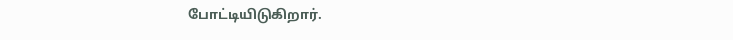போட்டியிடுகிறார்.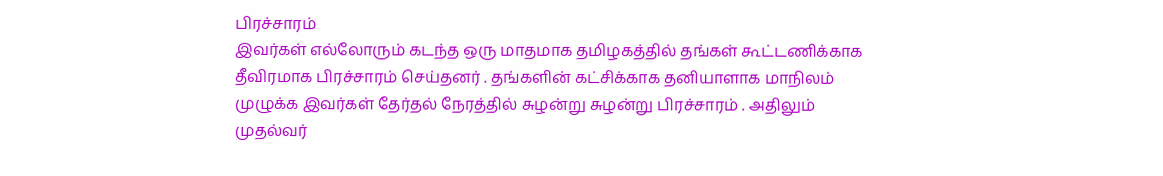பிரச்சாரம்
இவர்கள் எல்லோரும் கடந்த ஒரு மாதமாக தமிழகத்தில் தங்கள் கூட்டணிக்காக தீவிரமாக பிரச்சாரம் செய்தனர் . தங்களின் கட்சிக்காக தனியாளாக மாநிலம் முழுக்க இவர்கள் தேர்தல் நேரத்தில் சுழன்று சுழன்று பிரச்சாரம் . அதிலும் முதல்வர்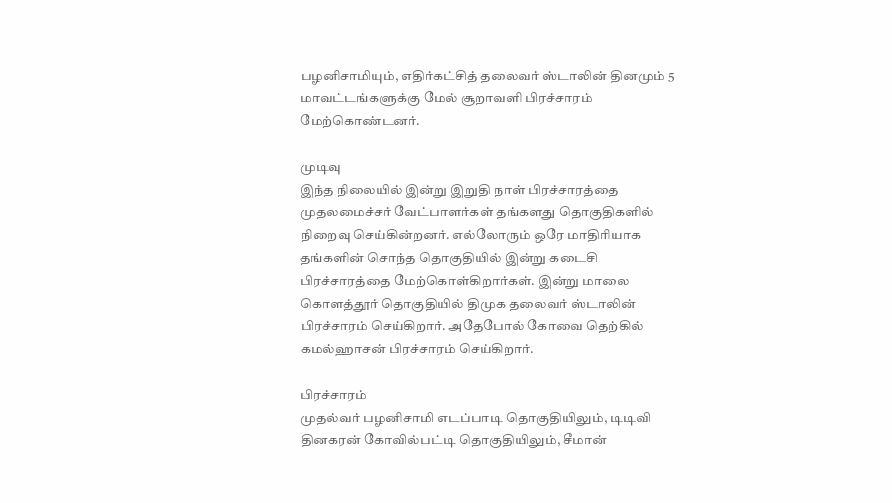பழனிசாமியும், எதிர்கட்சித் தலைவர் ஸ்டாலின் தினமும் 5 மாவட்டங்களுக்கு மேல் சூறாவளி பிரச்சாரம் மேற்கொண்டனர்.

முடிவு
இந்த நிலையில் இன்று இறுதி நாள் பிரச்சாரத்தை முதலமைச்சர் வேட்பாளர்கள் தங்களது தொகுதிகளில் நிறைவு செய்கின்றனர். எல்லோரும் ஒரே மாதிரியாக தங்களின் சொந்த தொகுதியில் இன்று கடைசி பிரச்சாரத்தை மேற்கொள்கிறார்கள். இன்று மாலை கொளத்தூர் தொகுதியில் திமுக தலைவர் ஸ்டாலின் பிரச்சாரம் செய்கிறார். அதேபோல் கோவை தெற்கில் கமல்ஹாசன் பிரச்சாரம் செய்கிறார்.

பிரச்சாரம்
முதல்வர் பழனிசாமி எடப்பாடி தொகுதியிலும், டிடிவி தினகரன் கோவில்பட்டி தொகுதியிலும், சீமான்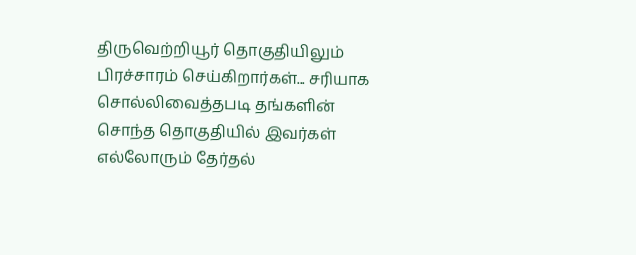திருவெற்றியூர் தொகுதியிலும் பிரச்சாரம் செய்கிறார்கள்... சரியாக சொல்லிவைத்தபடி தங்களின் சொந்த தொகுதியில் இவர்கள் எல்லோரும் தேர்தல்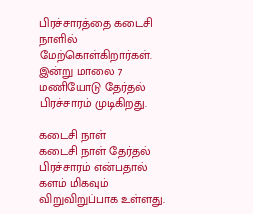பிரச்சாரத்தை கடைசி நாளில் மேற்கொள்கிறார்கள். இன்று மாலை 7 மணியோடு தேர்தல் பிரச்சாரம் முடிகிறது.

கடைசி நாள்
கடைசி நாள் தேர்தல் பிரச்சாரம் என்பதால் களம் மிகவும் விறுவிறுப்பாக உள்ளது.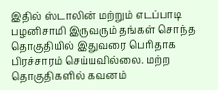இதில் ஸ்டாலின் மற்றும் எடப்பாடி பழனிசாமி இருவரும் தங்கள் சொந்த தொகுதியில் இதுவரை பெரிதாக பிரச்சாரம் செய்யவில்லை. மற்ற தொகுதிகளில் கவனம்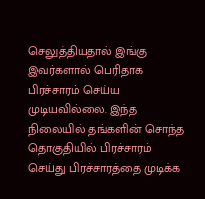செலுத்தியதால் இங்கு இவர்களால் பெரிதாக பிரச்சாரம் செய்ய முடியவில்லை. இந்த நிலையில் தங்களின் சொந்த தொகுதியில் பிரச்சாரம் செய்து பிரச்சாரத்தை முடிக்க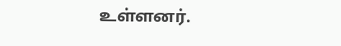உள்ளனர்.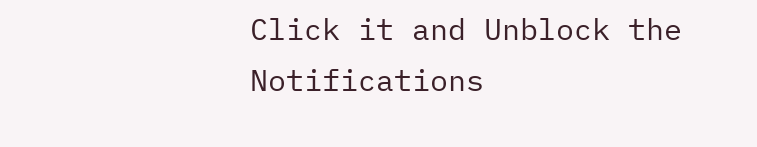Click it and Unblock the Notifications